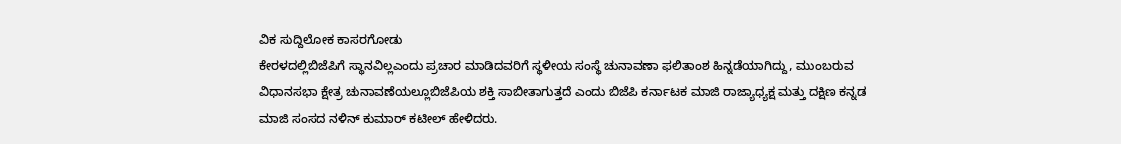ವಿಕ ಸುದ್ದಿಲೋಕ ಕಾಸರಗೋಡು
ಕೇರಳದಲ್ಲಿಬಿಜೆಪಿಗೆ ಸ್ಥಾನವಿಲ್ಲಎಂದು ಪ್ರಚಾರ ಮಾಡಿದವರಿಗೆ ಸ್ಥಳೀಯ ಸಂಸ್ಥೆ ಚುನಾವಣಾ ಫಲಿತಾಂಶ ಹಿನ್ನಡೆಯಾಗಿದ್ದು, ಮುಂಬರುವ ವಿಧಾನಸಭಾ ಕ್ಷೇತ್ರ ಚುನಾವಣೆಯಲ್ಲೂಬಿಜೆಪಿಯ ಶಕ್ತಿ ಸಾಬೀತಾಗುತ್ತದೆ ಎಂದು ಬಿಜೆಪಿ ಕರ್ನಾಟಕ ಮಾಜಿ ರಾಜ್ಯಾಧ್ಯಕ್ಷ ಮತ್ತು ದಕ್ಷಿಣ ಕನ್ನಡ ಮಾಜಿ ಸಂಸದ ನಳಿನ್ ಕುಮಾರ್ ಕಟೀಲ್ ಹೇಳಿದರು.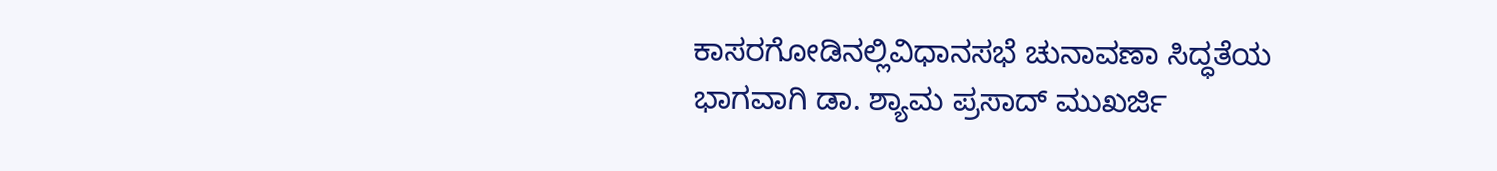ಕಾಸರಗೋಡಿನಲ್ಲಿವಿಧಾನಸಭೆ ಚುನಾವಣಾ ಸಿದ್ಧತೆಯ ಭಾಗವಾಗಿ ಡಾ. ಶ್ಯಾಮ ಪ್ರಸಾದ್ ಮುಖರ್ಜಿ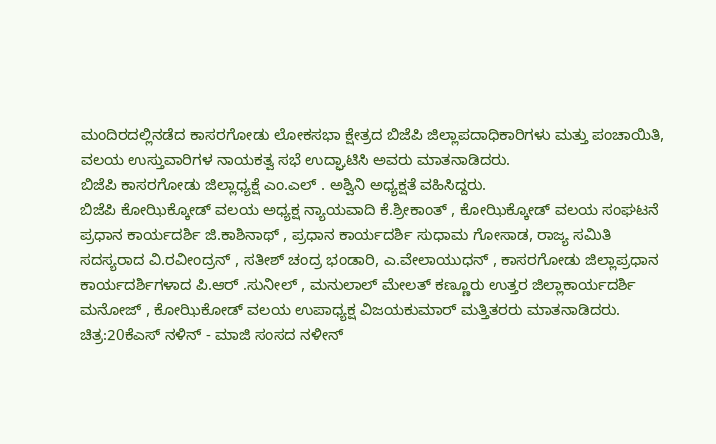ಮಂದಿರದಲ್ಲಿನಡೆದ ಕಾಸರಗೋಡು ಲೋಕಸಭಾ ಕ್ಷೇತ್ರದ ಬಿಜೆಪಿ ಜಿಲ್ಲಾಪದಾಧಿಕಾರಿಗಳು ಮತ್ತು ಪಂಚಾಯಿತಿ, ವಲಯ ಉಸ್ತುವಾರಿಗಳ ನಾಯಕತ್ವ ಸಭೆ ಉದ್ಘಾಟಿಸಿ ಅವರು ಮಾತನಾಡಿದರು.
ಬಿಜೆಪಿ ಕಾಸರಗೋಡು ಜಿಲ್ಲಾಧ್ಯಕ್ಷೆ ಎಂ.ಎಲ್ . ಅಶ್ವಿನಿ ಅಧ್ಯಕ್ಷತೆ ವಹಿಸಿದ್ದರು.
ಬಿಜೆಪಿ ಕೋಝಿಕ್ಕೋಡ್ ವಲಯ ಅಧ್ಯಕ್ಷ ನ್ಯಾಯವಾದಿ ಕೆ.ಶ್ರೀಕಾಂತ್ , ಕೋಝಿಕ್ಕೋಡ್ ವಲಯ ಸಂಘಟನೆ ಪ್ರಧಾನ ಕಾರ್ಯದರ್ಶಿ ಜಿ.ಕಾಶಿನಾಥ್ , ಪ್ರಧಾನ ಕಾರ್ಯದರ್ಶಿ ಸುಧಾಮ ಗೋಸಾಡ, ರಾಜ್ಯ ಸಮಿತಿ ಸದಸ್ಯರಾದ ವಿ.ರವೀಂದ್ರನ್ , ಸತೀಶ್ ಚಂದ್ರ ಭಂಡಾರಿ, ಎ.ವೇಲಾಯುಧನ್ , ಕಾಸರಗೋಡು ಜಿಲ್ಲಾಪ್ರಧಾನ ಕಾರ್ಯದರ್ಶಿಗಳಾದ ಪಿ.ಆರ್ .ಸುನೀಲ್ , ಮನುಲಾಲ್ ಮೇಲತ್ ಕಣ್ಣೂರು ಉತ್ತರ ಜಿಲ್ಲಾಕಾರ್ಯದರ್ಶಿ ಮನೋಜ್ , ಕೋಝಿಕೋಡ್ ವಲಯ ಉಪಾಧ್ಯಕ್ಷ ವಿಜಯಕುಮಾರ್ ಮತ್ತಿತರರು ಮಾತನಾಡಿದರು.
ಚಿತ್ರ:20ಕೆಎಸ್ ನಳಿನ್ - ಮಾಜಿ ಸಂಸದ ನಳೀನ್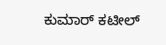ಕುಮಾರ್ ಕಟೀಲ್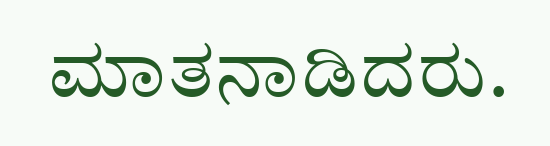ಮಾತನಾಡಿದರು.